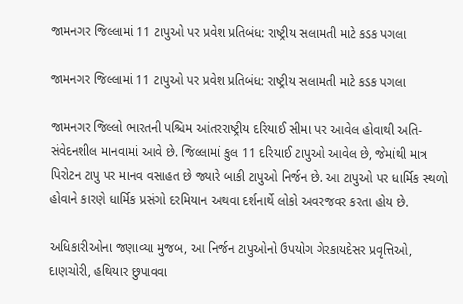જામનગર જિલ્લામાં 11 ટાપુઓ પર પ્રવેશ પ્રતિબંધ: રાષ્ટ્રીય સલામતી માટે કડક પગલા

જામનગર જિલ્લામાં 11 ટાપુઓ પર પ્રવેશ પ્રતિબંધ: રાષ્ટ્રીય સલામતી માટે કડક પગલા

જામનગર જિલ્લો ભારતની પશ્ચિમ આંતરરાષ્ટ્રીય દરિયાઈ સીમા પર આવેલ હોવાથી અતિ-સંવેદનશીલ માનવામાં આવે છે. જિલ્લામાં કુલ 11 દરિયાઈ ટાપુઓ આવેલ છે, જેમાંથી માત્ર પિરોટન ટાપુ પર માનવ વસાહત છે જ્યારે બાકી ટાપુઓ નિર્જન છે. આ ટાપુઓ પર ધાર્મિક સ્થળો હોવાને કારણે ધાર્મિક પ્રસંગો દરમિયાન અથવા દર્શનાર્થે લોકો અવરજવર કરતા હોય છે.

અધિકારીઓના જણાવ્યા મુજબ, આ નિર્જન ટાપુઓનો ઉપયોગ ગેરકાયદેસર પ્રવૃત્તિઓ, દાણચોરી, હથિયાર છુપાવવા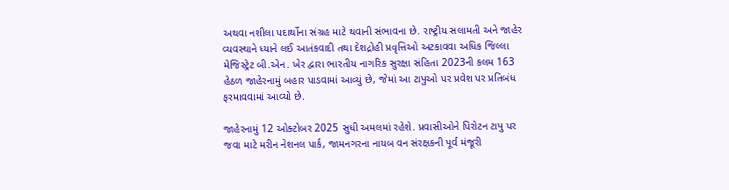અથવા નશીલા પદાર્થોના સંગ્રહ માટે થવાની સંભાવના છે. રાષ્ટ્રીય સલામતી અને જાહેર વ્યવસ્થાને ધ્યાને લઈ આતંકવાદી તથા દેશદ્રોહી પ્રવૃત્તિઓ અટકાવવા અધિક જિલ્લા મેજિસ્ટ્રેટ બી.એન. ખેર દ્વારા ભારતીય નાગરિક સુરક્ષા સંહિતા 2023ની કલમ 163 હેઠળ જાહેરનામું બહાર પાડવામાં આવ્યું છે, જેમાં આ ટાપુઓ પર પ્રવેશ પર પ્રતિબંધ ફરમાવવામાં આવ્યો છે.

જાહેરનામું 12 ઓક્ટોબર 2025 સુધી અમલમાં રહેશે. પ્રવાસીઓને પિરોટન ટાપુ પર જવા માટે મરીન નેશનલ પાર્ક, જામનગરના નાયબ વન સંરક્ષકની પૂર્વ મંજૂરી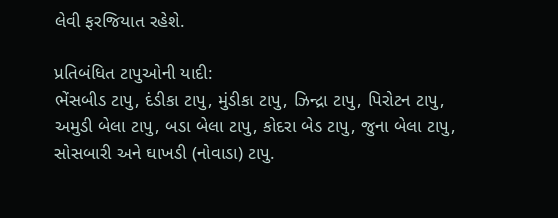લેવી ફરજિયાત રહેશે.

પ્રતિબંધિત ટાપુઓની યાદી:
ભેંસબીડ ટાપુ, દંડીકા ટાપુ, મુંડીકા ટાપુ, ઝિન્દ્રા ટાપુ, પિરોટન ટાપુ, અમુડી બેલા ટાપુ, બડા બેલા ટાપુ, કોદરા બેડ ટાપુ, જુના બેલા ટાપુ, સોસબારી અને ઘાખડી (નોવાડા) ટાપુ.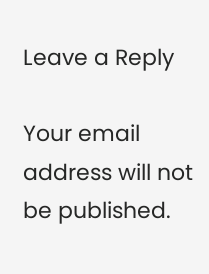Leave a Reply

Your email address will not be published.